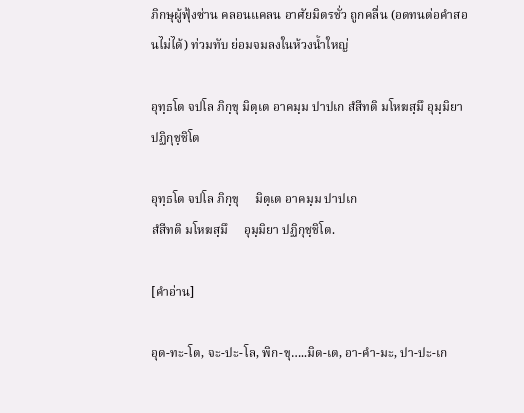ภิกษุผู้ฟุ้งซ่าน คลอนแคลน อาศัยมิตรชั่ว ถูกคลื่น (อดทนต่อคำสอนไม่ได้) ท่วมทับ ย่อมจมลงในห้วงน้ำใหญ่

อุทฺธโต จปโล ภิกฺขุ มิตฺเต อาคมฺม ปาปเก สํสีทติ มโหฆสฺมึ อุมฺมิยา ปฏิกุชฺชิโต

อุทฺธโต จปโล ภิกฺขุ     มิตฺเต อาคมฺม ปาปเก
สํสีทติ มโหฆสฺมึ     อุมฺมิยา ปฏิกุชฺชิโต.

[คำอ่าน]

อุด-ทะ-โต, จะ-ปะ-โล, พิก-ขุ…..มิด-เต, อา-คำ-มะ, ปา-ปะ-เก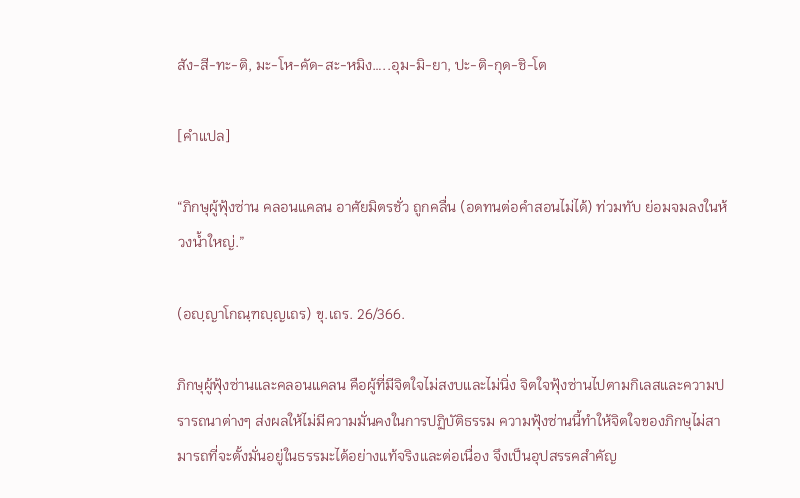สัง-สี-ทะ-ติ, มะ-โห-คัด-สะ-หมิง…..อุม-มิ-ยา, ปะ-ติ-กุด-ชิ-โต

[คำแปล]

“ภิกษุผู้ฟุ้งซ่าน คลอนแคลน อาศัยมิตรชั่ว ถูกคลื่น (อดทนต่อคำสอนไม่ได้) ท่วมทับ ย่อมจมลงในห้วงน้ำใหญ่.”

(อญฺญาโกณฺฑญฺญเถร) ขุ.เถร. 26/366.

ภิกษุผู้ฟุ้งซ่านและคลอนแคลน คือผู้ที่มีจิตใจไม่สงบและไม่นิ่ง จิตใจฟุ้งซ่านไปตามกิเลสและความปรารถนาต่างๆ ส่งผลให้ไม่มีความมั่นคงในการปฏิบัติธรรม ความฟุ้งซ่านนี้ทำให้จิตใจของภิกษุไม่สามารถที่จะตั้งมั่นอยู่ในธรรมะได้อย่างแท้จริงและต่อเนื่อง จึงเป็นอุปสรรคสำคัญ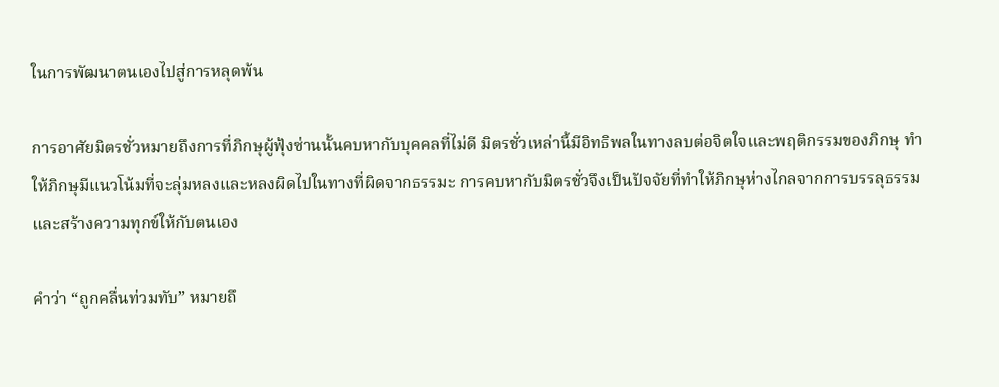ในการพัฒนาตนเองไปสู่การหลุดพ้น

การอาศัยมิตรชั่วหมายถึงการที่ภิกษุผู้ฟุ้งซ่านนั้นคบหากับบุคคลที่ไม่ดี มิตรชั่วเหล่านี้มีอิทธิพลในทางลบต่อจิตใจและพฤติกรรมของภิกษุ ทำให้ภิกษุมีแนวโน้มที่จะลุ่มหลงและหลงผิดไปในทางที่ผิดจากธรรมะ การคบหากับมิตรชั่วจึงเป็นปัจจัยที่ทำให้ภิกษุห่างไกลจากการบรรลุธรรมและสร้างความทุกข์ให้กับตนเอง

คำว่า “ถูกคลื่นท่วมทับ” หมายถึ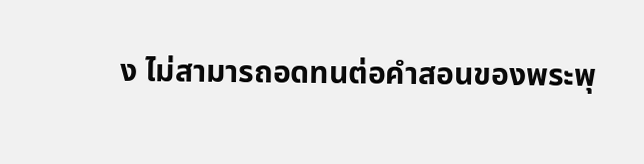ง ไม่สามารถอดทนต่อคำสอนของพระพุ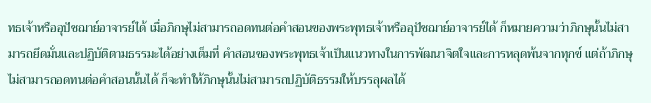ทธเจ้าหรืออุปัชฌาย์อาจารย์ได้ เมื่อภิกษุไม่สามารถอดทนต่อคำสอนของพระพุทธเจ้าหรืออุปัชฌาย์อาจารย์ได้ ก็หมายความว่าภิกษุนั้นไม่สามารถยึดมั่นและปฏิบัติตามธรรมะได้อย่างเต็มที่ คำสอนของพระพุทธเจ้าเป็นแนวทางในการพัฒนาจิตใจและการหลุดพ้นจากทุกข์ แต่ถ้าภิกษุไม่สามารถอดทนต่อคำสอนนั้นได้ ก็จะทำให้ภิกษุนั้นไม่สามารถปฏิบัติธรรมให้บรรลุผลได้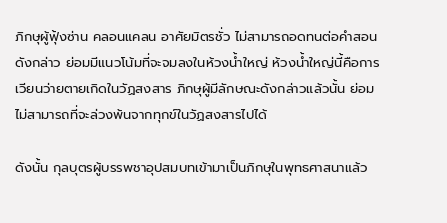ภิกษุผู้ฟุ้งซ่าน คลอนแคลน อาศัยมิตรชั่ว ไม่สามารถอดทนต่อคำสอนดังกล่าว ย่อมมีแนวโน้มที่จะจมลงในห้วงน้ำใหญ่ ห้วงน้ำใหญ่นี้คือการเวียนว่ายตายเกิดในวัฏสงสาร ภิกษุผู้มีลักษณะดังกล่าวแล้วนั้น ย่อมไม่สามารถที่จะล่วงพ้นจากทุกข์ในวัฏสงสารไปได้

ดังนั้น กุลบุตรผู้บรรพชาอุปสมบทเข้ามาเป็นภิกษุในพุทธศาสนาแล้ว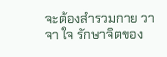จะต้องสำรวมกาย วาจา ใจ รักษาจิตของ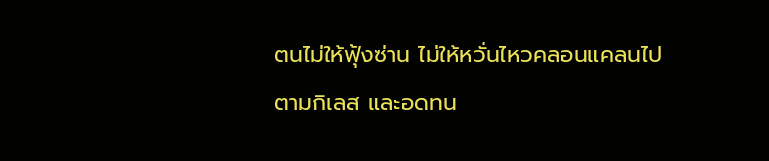ตนไม่ให้ฟุ้งซ่าน ไม่ให้หวั่นไหวคลอนแคลนไปตามกิเลส และอดทน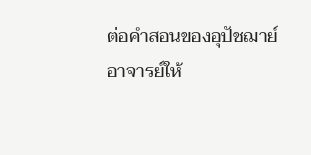ต่อคำสอนของอุปัชฌาย์อาจารย์ให้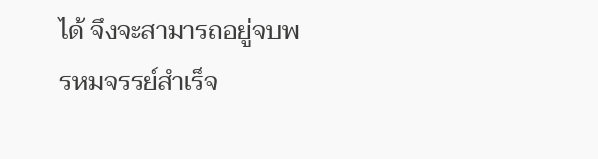ได้ จึงจะสามารถอยู่จบพรหมจรรย์สำเร็จ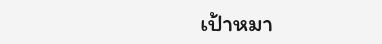เป้าหมา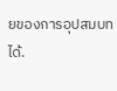ยของการอุปสมบทได้.